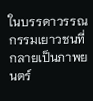ในบรรดาวรรณกรรมเยาวชนที่กลายเป็นภาพยนตร์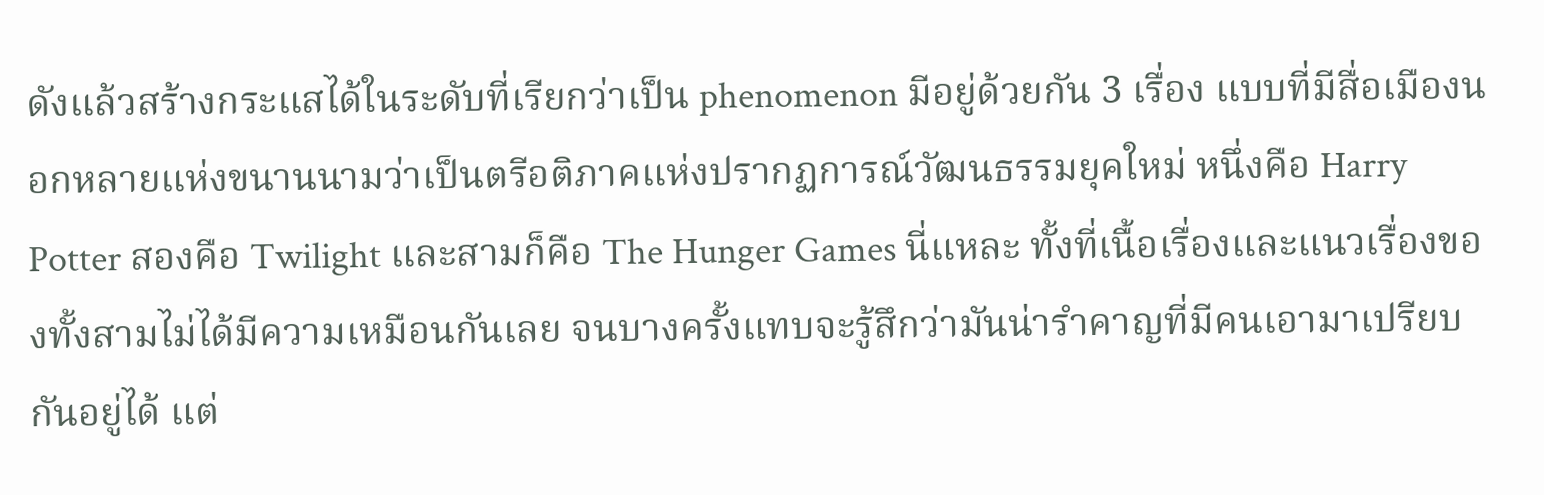ดังแล้วสร้างกระแสได้ในระดับที่เรียกว่าเป็น phenomenon มีอยู่ด้วยกัน 3 เรื่อง แบบที่มีสื่อเมืองนอกหลายแห่งขนานนามว่าเป็นตรีอติภาคแห่งปรากฏการณ์วัฒนธรรมยุคใหม่ หนึ่งคือ Harry Potter สองคือ Twilight และสามก็คือ The Hunger Games นี่แหละ ทั้งที่เนื้อเรื่องและแนวเรื่องของทั้งสามไม่ได้มีความเหมือนกันเลย จนบางครั้งแทบจะรู้สึกว่ามันน่ารำคาญที่มีคนเอามาเปรียบกันอยู่ได้ แต่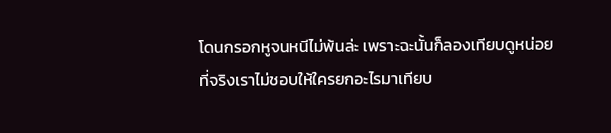โดนกรอกหูจนหนีไม่พ้นล่ะ เพราะฉะนั้นก็ลองเทียบดูหน่อย
ที่จริงเราไม่ชอบให้ใครยกอะไรมาเทียบ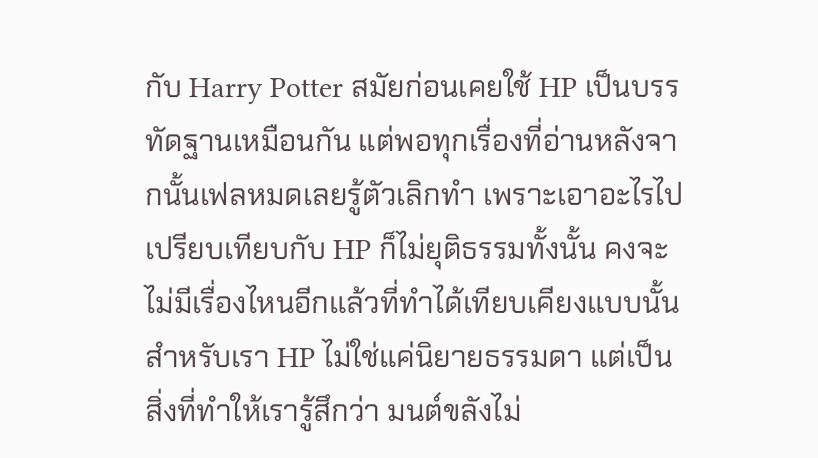กับ Harry Potter สมัยก่อนเคยใช้ HP เป็นบรรทัดฐานเหมือนกัน แต่พอทุกเรื่องที่อ่านหลังจากนั้นเฟลหมดเลยรู้ตัวเลิกทำ เพราะเอาอะไรไปเปรียบเทียบกับ HP ก็ไม่ยุติธรรมทั้งนั้น คงจะไม่มีเรื่องไหนอีกแล้วที่ทำได้เทียบเคียงแบบนั้น สำหรับเรา HP ไม่ใช่แค่นิยายธรรมดา แต่เป็นสิ่งที่ทำให้เรารู้สึกว่า มนต์ขลังไม่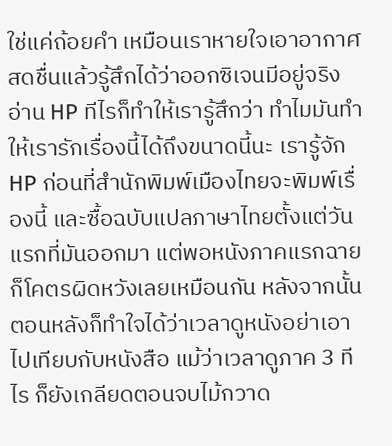ใช่แค่ถ้อยคำ เหมือนเราหายใจเอาอากาศสดชื่นแล้วรู้สึกได้ว่าออกซิเจนมีอยู่จริง อ่าน HP ทีไรก็ทำให้เรารู้สึกว่า ทำไมมันทำให้เรารักเรื่องนี้ได้ถึงขนาดนี้นะ เรารู้จัก HP ก่อนที่สำนักพิมพ์เมืองไทยจะพิมพ์เรื่องนี้ และซื้อฉบับแปลภาษาไทยตั้งแต่วันแรกที่มันออกมา แต่พอหนังภาคแรกฉาย ก็โคตรผิดหวังเลยเหมือนกัน หลังจากนั้นตอนหลังก็ทำใจได้ว่าเวลาดูหนังอย่าเอาไปเทียบกับหนังสือ แม้ว่าเวลาดูภาค 3 ทีไร ก็ยังเกลียดตอนจบไม้กวาด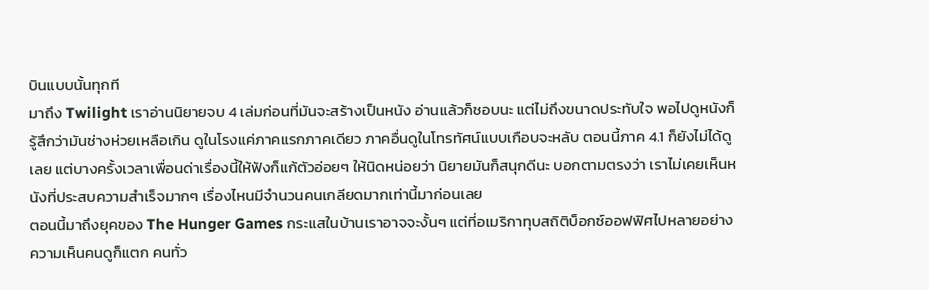บินแบบนั้นทุกที
มาถึง Twilight เราอ่านนิยายจบ 4 เล่มก่อนที่มันจะสร้างเป็นหนัง อ่านแล้วก็ชอบนะ แต่ไม่ถึงขนาดประทับใจ พอไปดูหนังก็รู้สึกว่ามันช่างห่วยเหลือเกิน ดูในโรงแค่ภาคแรกภาคเดียว ภาคอื่นดูในโทรทัศน์แบบเกือบจะหลับ ตอนนี้ภาค 4.1 ก็ยังไม่ได้ดูเลย แต่บางครั้งเวลาเพื่อนด่าเรื่องนี้ให้ฟังก็แก้ตัวอ่อยๆ ให้นิดหน่อยว่า นิยายมันก็สนุกดีนะ บอกตามตรงว่า เราไม่เคยเห็นหนังที่ประสบความสำเร็จมากๆ เรื่องไหนมีจำนวนคนเกลียดมากเท่านี้มาก่อนเลย
ตอนนี้มาถึงยุคของ The Hunger Games กระแสในบ้านเราอาจจะงั้นๆ แต่ที่อเมริกาทุบสถิติบ็อกซ์ออฟฟิศไปหลายอย่าง ความเห็นคนดูก็แตก คนทั่ว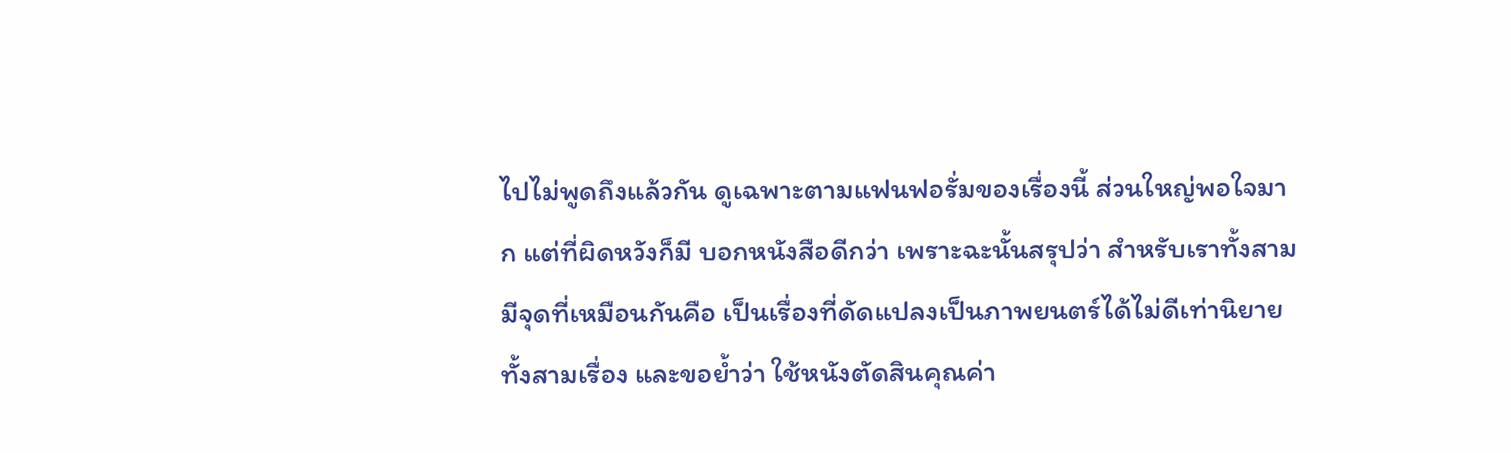ไปไม่พูดถึงแล้วกัน ดูเฉพาะตามแฟนฟอรั่มของเรื่องนี้ ส่วนใหญ่พอใจมาก แต่ที่ผิดหวังก็มี บอกหนังสือดีกว่า เพราะฉะนั้นสรุปว่า สำหรับเราทั้งสามมีจุดที่เหมือนกันคือ เป็นเรื่องที่ดัดแปลงเป็นภาพยนตร์ได้ไม่ดีเท่านิยายทั้งสามเรื่อง และขอย้ำว่า ใช้หนังตัดสินคุณค่า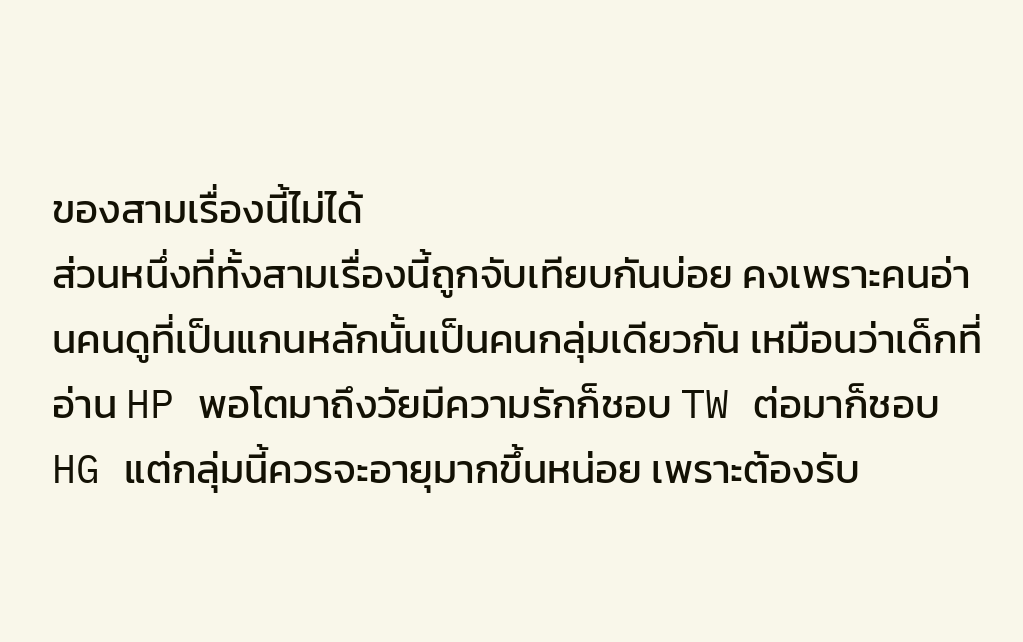ของสามเรื่องนี้ไม่ได้
ส่วนหนึ่งที่ทั้งสามเรื่องนี้ถูกจับเทียบกันบ่อย คงเพราะคนอ่านคนดูที่เป็นแกนหลักนั้นเป็นคนกลุ่มเดียวกัน เหมือนว่าเด็กที่อ่าน HP พอโตมาถึงวัยมีความรักก็ชอบ TW ต่อมาก็ชอบ HG แต่กลุ่มนี้ควรจะอายุมากขึ้นหน่อย เพราะต้องรับ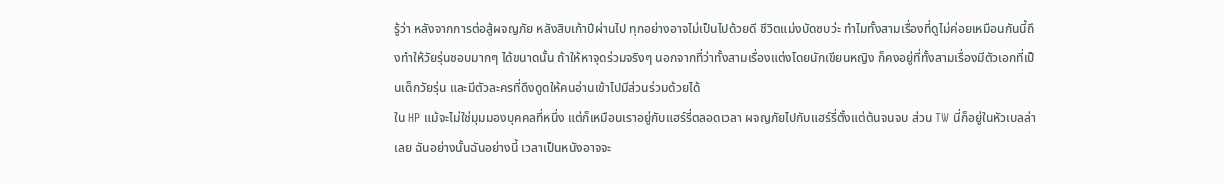รู้ว่า หลังจากการต่อสู้ผจญภัย หลังสิบเก้าปีผ่านไป ทุกอย่างอาจไม่เป็นไปด้วยดี ชีวิตแม่งบัดซบว่ะ ทำไมทั้งสามเรื่องที่ดูไม่ค่อยเหมือนกันนี้ถึงทำให้วัยรุ่นชอบมากๆ ได้ขนาดนั้น ถ้าให้หาจุดร่วมจริงๆ นอกจากที่ว่าทั้งสามเรื่องแต่งโดยนักเขียนหญิง ก็คงอยู่ที่ทั้งสามเรื่องมีตัวเอกที่เป็นเด็กวัยรุ่น และมีตัวละครที่ดึงดูดให้คนอ่านเข้าไปมีส่วนร่วมด้วยได้
ใน HP แม้จะไม่ใช่มุมมองบุคคลที่หนึ่ง แต่ก็เหมือนเราอยู่กับแฮร์รี่ตลอดเวลา ผจญภัยไปกับแฮร์รี่ตั้งแต่ต้นจนจบ ส่วน TW นี่ก็อยู่ในหัวเบลล่าเลย ฉันอย่างนั้นฉันอย่างนี้ เวลาเป็นหนังอาจจะ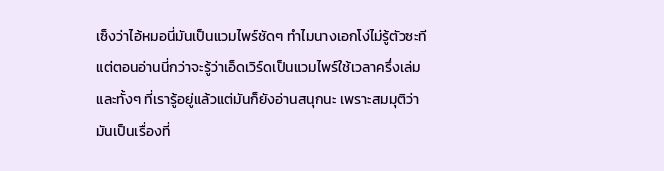เซ็งว่าไอ้หมอนี่มันเป็นแวมไพร์ชัดๆ ทำไมนางเอกโง่ไม่รู้ตัวซะที แต่ตอนอ่านนี่กว่าจะรู้ว่าเอ็ดเวิร์ดเป็นแวมไพร์ใช้เวลาครึ่งเล่ม และทั้งๆ ที่เรารู้อยู่แล้วแต่มันก็ยังอ่านสนุกนะ เพราะสมมุติว่ามันเป็นเรื่องที่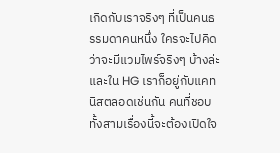เกิดกับเราจริงๆ ที่เป็นคนธรรมดาคนหนึ่ง ใครจะไปคิดว่าจะมีแวมไพร์จริงๆ บ้างล่ะ และใน HG เราก็อยู่กับแคทนิสตลอดเช่นกัน คนที่ชอบทั้งสามเรื่องนี้จะต้องเปิดใจ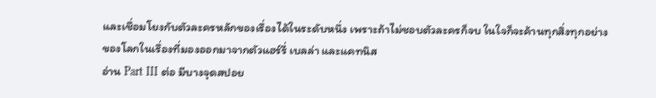และเชื่อมโยงกับตัวละครหลักของเรื่องได้ในระดับหนึ่ง เพราะถ้าไม่ชอบตัวละครก็จบ ในใจก็จะค้านทุกสิ่งทุกอย่างของโลกในเรื่องที่มองออกมาจากตัวแฮร์รี่ เบลล่า และแคทนิส
อ่าน Part III ต่อ มีบางจุดสปอย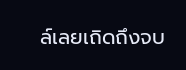ล์เลยเถิดถึงจบ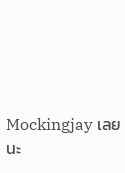Mockingjay เลยนะ